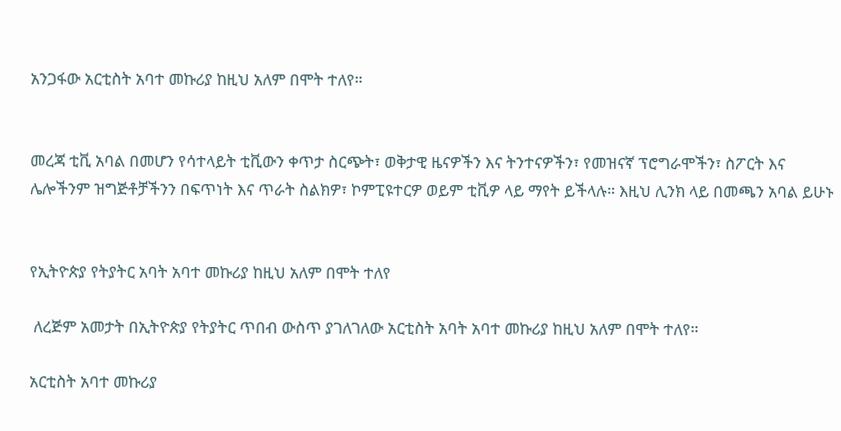አንጋፋው አርቲስት አባተ መኩሪያ ከዚህ አለም በሞት ተለየ።


መረጃ ቲቪ አባል በመሆን የሳተላይት ቲቪውን ቀጥታ ስርጭት፣ ወቅታዊ ዜናዎችን እና ትንተናዎችን፣ የመዝናኛ ፕሮግራሞችን፣ ስፖርት እና ሌሎችንም ዝግጅቶቻችንን በፍጥነት እና ጥራት ስልክዎ፣ ኮምፒዩተርዎ ወይም ቲቪዎ ላይ ማየት ይችላሉ። እዚህ ሊንክ ላይ በመጫን አባል ይሁኑ


የኢትዮጵያ የትያትር አባት አባተ መኩሪያ ከዚህ አለም በሞት ተለየ

 ለረጅም አመታት በኢትዮጵያ የትያትር ጥበብ ውስጥ ያገለገለው አርቲስት አባት አባተ መኩሪያ ከዚህ አለም በሞት ተለየ።

አርቲስት አባተ መኩሪያ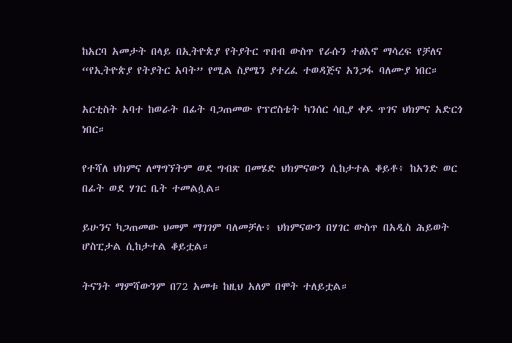ከአርባ አመታት በላይ በኢትዮጵያ የትያትር ጥበብ ውስጥ የራሱን ተፅእኖ ማሳረፍ የቻለና “የኢትዮጵያ የትያትር አባት” የሚል ስያሜን ያተረፈ ተወዳጅና አንጋፋ ባለሙያ ነበር።

አርቲስት አባተ ከወራት በፊት ባጋጠመው የፕሮስቴት ካንሰር ሳቢያ ቀዶ ጥገና ህክምና አድርጎ ነበር።

የተሻለ ህክምና ለማግኘትም ወደ ግብጽ በመሄድ ህክምናውን ሲከታተል ቆይቶ፥ ከአንድ ወር በፊት ወደ ሃገር ቤት ተመልሷል።

ይሁንና ካጋጠመው ህመም ማገገም ባለመቻሉ፥ ህክምናውን በሃገር ውስጥ በአዲስ ሕይወት ሆስፒታል ሲከታተል ቆይቷል።

ትናንት ማምሻውንም በ72 አመቱ ከዚህ አለም በሞት ተለይቷል።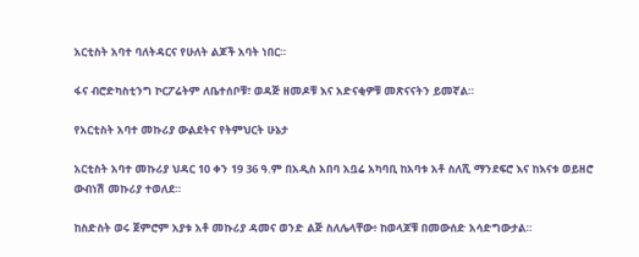አርቲስት አባተ ባለትዳርና የሁለት ልጆች አባት ነበር።

ፋና ብሮድካስቲንግ ኮርፖሬትም ለቤተሰቦቹ፣ ወዳጅ ዘመዶቹ እና አድናቂዎቹ መጽናናትን ይመኛል።

የአርቲስት አባተ መኩሪያ ውልደትና የትምህርት ሁኔታ

አርቲስት አባተ መኩሪያ ህዳር 10 ቀን 19 36 ዓ.ም በአዲስ አበባ አቧሬ አካባቢ ከአባቱ አቶ ስለሺ ማንደፍሮ እና ከእናቱ ወይዘሮ ውብነሽ መኩሪያ ተወለደ።

ከስድስት ወሩ ጀምሮም አያቱ አቶ መኩሪያ ዳመና ወንድ ልጅ ስለሌላቸው፥ ከወላጆቹ በመውሰድ አሳድግውታል።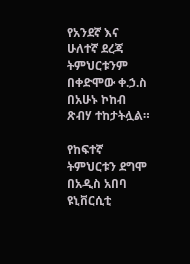የአንደኛ እና ሁለተኛ ደረጃ ትምህርቱንም በቀድሞው ቀ.ኃ.ስ በአሁኑ ኮከብ ጽብሃ ተከታትሏል።

የከፍተኛ ትምህርቱን ደግሞ በአዲስ አበባ ዩኒቨርሲቲ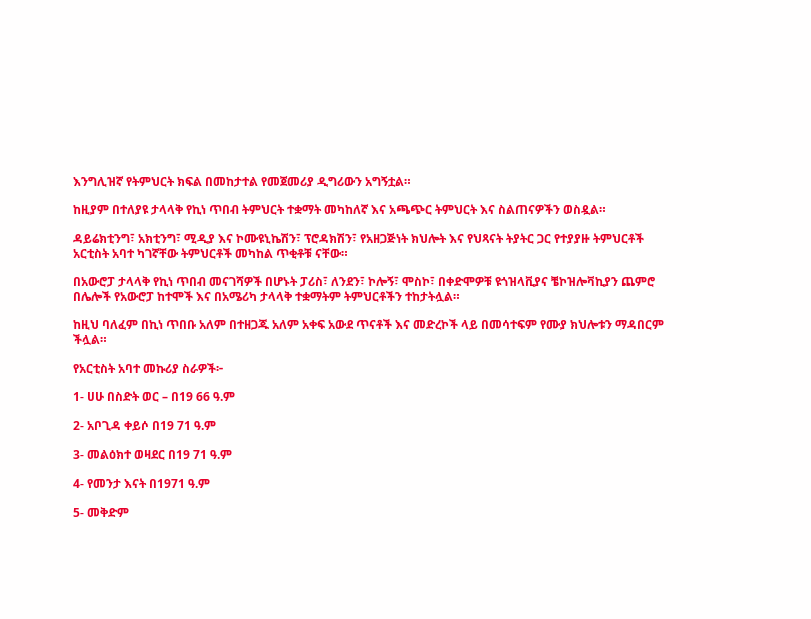እንግሊዝኛ የትምህርት ክፍል በመከታተል የመጀመሪያ ዲግሪውን አግኝቷል።

ከዚያም በተለያዩ ታላላቅ የኪነ ጥበብ ትምህርት ተቋማት መካከለኛ እና አጫጭር ትምህርት እና ስልጠናዎችን ወስዷል።

ዳይሬክቲንግ፣ አክቲንግ፣ ሚዲያ እና ኮሙዩኒኬሽን፣ ፕሮዳክሽን፣ የአዘጋጅነት ክህሎት እና የህጻናት ትያትር ጋር የተያያዙ ትምህርቶች አርቲስት አባተ ካገኛቸው ትምህርቶች መካከል ጥቂቶቹ ናቸው።

በአውሮፓ ታላላቅ የኪነ ጥበብ መናገሻዎች በሆኑት ፓሪስ፣ ለንደን፣ ኮሎኝ፣ ሞስኮ፣ በቀድሞዎቹ ዩጎዝላቪያና ቼኮዝሎቫኪያን ጨምሮ በሌሎች የአውሮፓ ከተሞች እና በአሜሪካ ታላላቅ ተቋማትም ትምህርቶችን ተከታትሏል።

ከዚህ ባለፈም በኪነ ጥበቡ አለም በተዘጋጁ አለም አቀፍ አውደ ጥናቶች እና መድረኮች ላይ በመሳተፍም የሙያ ክህሎቱን ማዳበርም ችሏል።

የአርቲስት አባተ መኩሪያ ስራዎች፦

1- ሀሁ በስድት ወር – በ19 66 ዓ.ም

2- አቦጊዳ ቀይሶ በ19 71 ዓ.ም

3- መልዕክተ ወዛደር በ19 71 ዓ.ም

4- የመንታ እናት በ1971 ዓ.ም

5- መቅድም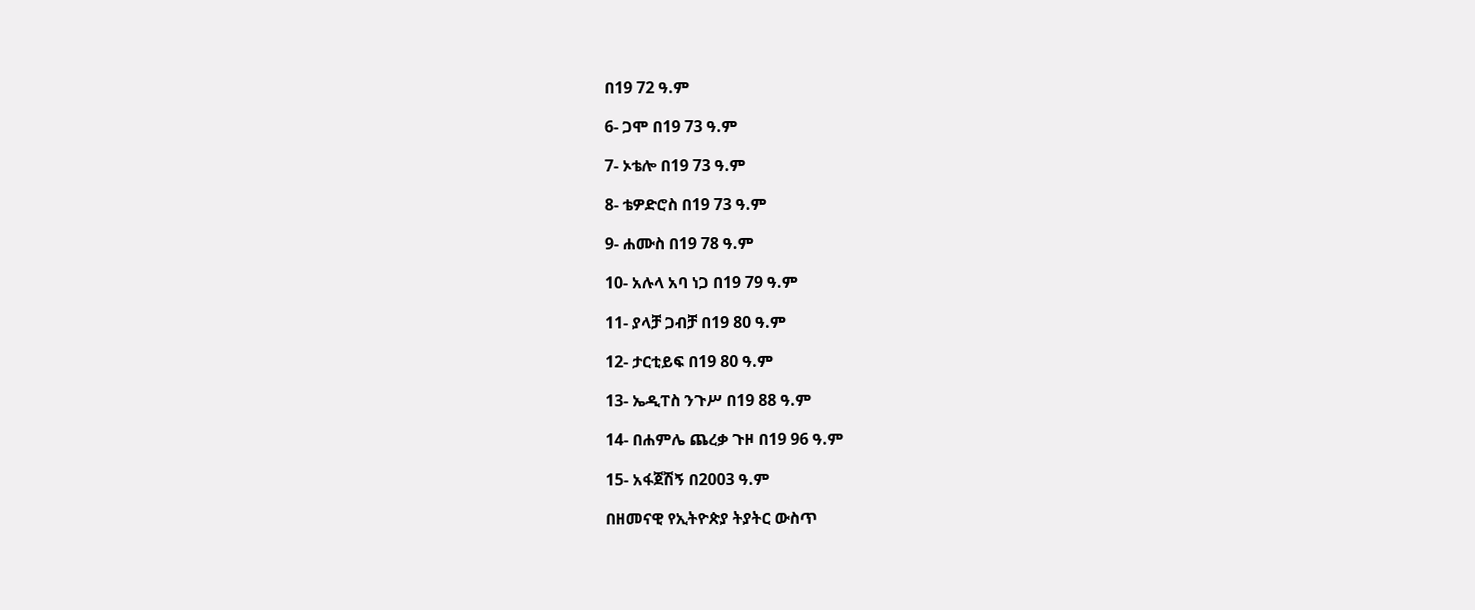በ19 72 ዓ.ም

6- ጋሞ በ19 73 ዓ.ም

7- ኦቴሎ በ19 73 ዓ.ም

8- ቴዎድሮስ በ19 73 ዓ.ም

9- ሐሙስ በ19 78 ዓ.ም

10- አሉላ አባ ነጋ በ19 79 ዓ.ም

11- ያላቻ ጋብቻ በ19 80 ዓ.ም

12- ታርቲይፍ በ19 80 ዓ.ም

13- ኤዲፐስ ንጉሥ በ19 88 ዓ.ም

14- በሐምሌ ጨረቃ ጉዞ በ19 96 ዓ.ም

15- አፋጀሽኝ በ2003 ዓ.ም

በዘመናዊ የኢትዮጵያ ትያትር ውስጥ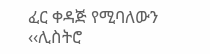ፈር ቀዳጅ የሚባለውን ‹‹ሊስትሮ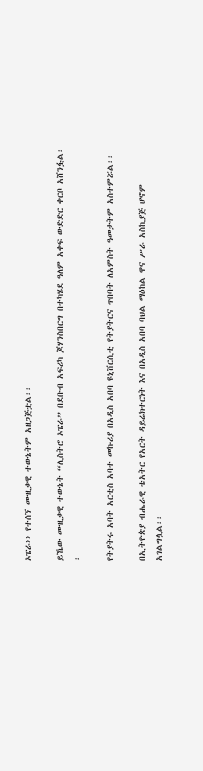ኦፔራ›› የተሰኘ ሙዚቃዊ ተውኔትም አዘጋጅቷል፡፡

ይኼው ሙዚቃዊ ተውኔት “ሊስትሮ ኦፔራ” በደቡብ አፍሪካ ጆሃንስበርግ በተካሄደ ዓለም አቀፍ ውድድር ቀርቦ አሸንፏል፡፡

የትያትሩ አባት አርቲስ አባተ መኩሪያ በአዲስ አበባ ዩኒቨርሲቲ የትያትርና ጥበባት ለአምስት ዓመታትም አስተምሯል፡፡

በኢትዮጵያ ብሔራዊ ቴአትር የአርት ዳይሬክተርነት እና በአዲስ አበባ ባህል ማዕከል ዋና ሥራ አስኪያጅ ሆኖም አገልግሏል፡፡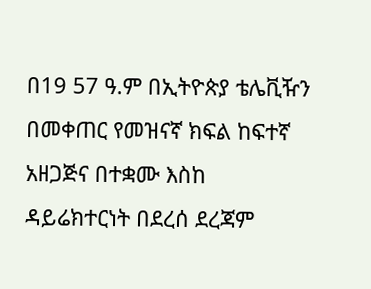በ19 57 ዓ.ም በኢትዮጵያ ቴሌቪዥን በመቀጠር የመዝናኛ ክፍል ከፍተኛ አዘጋጅና በተቋሙ እስከ ዳይሬክተርነት በደረሰ ደረጃም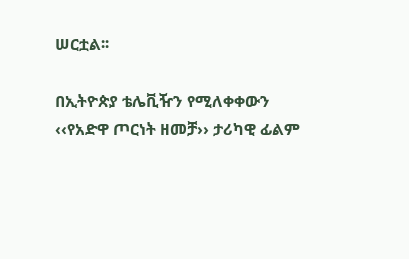ሠርቷል፡፡

በኢትዮጵያ ቴሌቪዥን የሚለቀቀውን ‹‹የአድዋ ጦርነት ዘመቻ›› ታሪካዊ ፊልም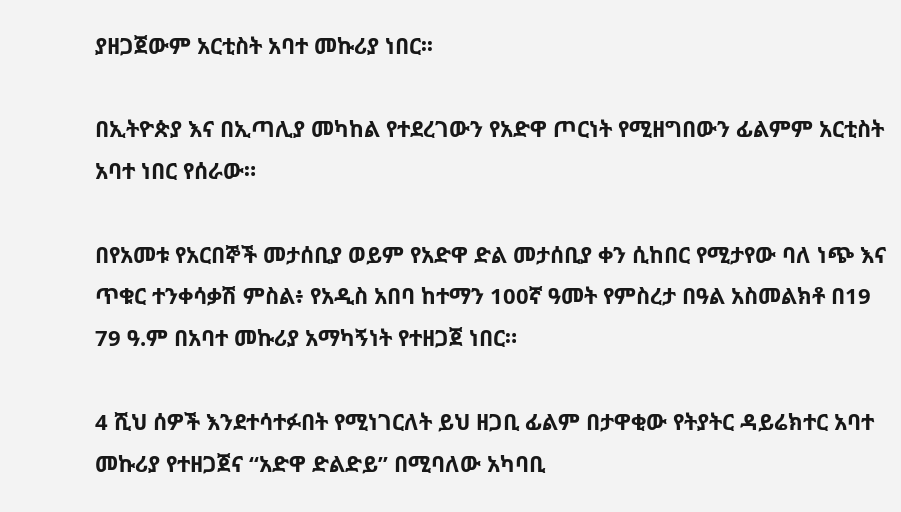ያዘጋጀውም አርቲስት አባተ መኩሪያ ነበር፡፡

በኢትዮጵያ እና በኢጣሊያ መካከል የተደረገውን የአድዋ ጦርነት የሚዘግበውን ፊልምም አርቲስት አባተ ነበር የሰራው።

በየአመቱ የአርበኞች መታሰቢያ ወይም የአድዋ ድል መታሰቢያ ቀን ሲከበር የሚታየው ባለ ነጭ እና ጥቁር ተንቀሳቃሽ ምስል፥ የአዲስ አበባ ከተማን 100ኛ ዓመት የምስረታ በዓል አስመልክቶ በ19 79 ዓ.ም በአባተ መኩሪያ አማካኝነት የተዘጋጀ ነበር።

4 ሺህ ሰዎች እንደተሳተፉበት የሚነገርለት ይህ ዘጋቢ ፊልም በታዋቂው የትያትር ዳይሬክተር አባተ መኩሪያ የተዘጋጀና “አድዋ ድልድይ” በሚባለው አካባቢ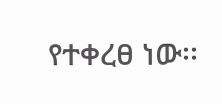የተቀረፀ ነው፡፡